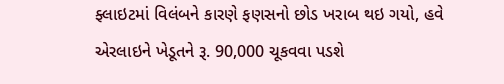ફ્લાઇટમાં વિલંબને કારણે ફણસનો છોડ ખરાબ થઇ ગયો, હવે એરલાઇને ખેડૂતને રૂ. 90,000 ચૂકવવા પડશે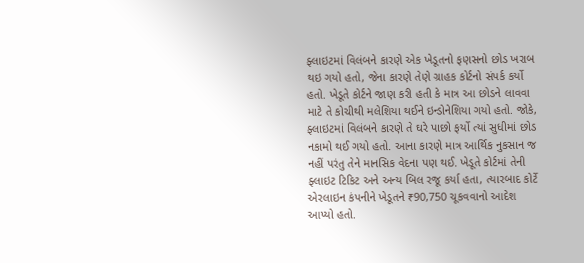ફ્લાઇટમાં વિલંબને કારણે એક ખેડૂતનો ફણસનો છોડ ખરાબ થઇ ગયો હતો, જેના કારણે તેણે ગ્રાહક કોર્ટનો સંપર્ક કર્યો હતો. ખેડૂતે કોર્ટને જાણ કરી હતી કે માત્ર આ છોડને લાવવા માટે તે કોચીથી મલેશિયા થઈને ઇન્ડોનેશિયા ગયો હતો. જોકે, ફ્લાઇટમાં વિલંબને કારણે તે ઘરે પાછો ફર્યો ત્યાં સુધીમાં છોડ નકામો થઈ ગયો હતો. આના કારણે માત્ર આર્થિક નુકસાન જ નહીં પરંતુ તેને માનસિક વેદના પણ થઈ. ખેડૂતે કોર્ટમાં તેની ફ્લાઇટ ટિકિટ અને અન્ય બિલ રજૂ કર્યા હતા, ત્યારબાદ કોર્ટે એરલાઇન કંપનીને ખેડૂતને ₹90,750 ચૂકવવાનો આદેશ આપ્યો હતો.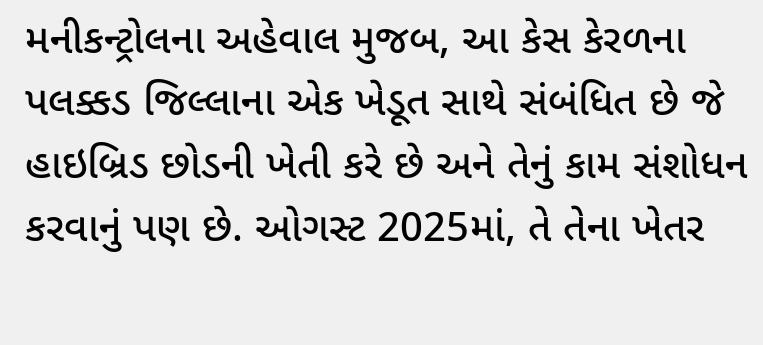મનીકન્ટ્રોલના અહેવાલ મુજબ, આ કેસ કેરળના પલક્કડ જિલ્લાના એક ખેડૂત સાથે સંબંધિત છે જે હાઇબ્રિડ છોડની ખેતી કરે છે અને તેનું કામ સંશોધન કરવાનું પણ છે. ઓગસ્ટ 2025માં, તે તેના ખેતર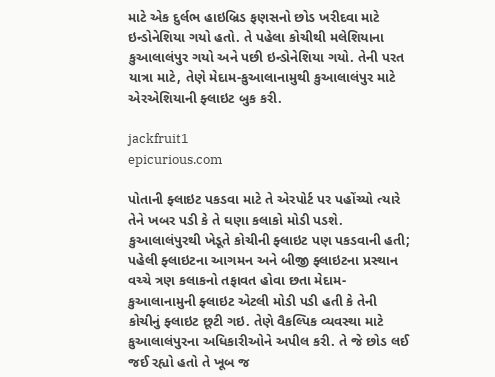માટે એક દુર્લભ હાઇબ્રિડ ફણસનો છોડ ખરીદવા માટે ઇન્ડોનેશિયા ગયો હતો. તે પહેલા કોચીથી મલેશિયાના કુઆલાલંપુર ગયો અને પછી ઇન્ડોનેશિયા ગયો. તેની પરત યાત્રા માટે, તેણે મેદામ-કુઆલાનામુથી કુઆલાલંપુર માટે એરએશિયાની ફ્લાઇટ બુક કરી.

jackfruit1
epicurious.com

પોતાની ફ્લાઇટ પકડવા માટે તે એરપોર્ટ પર પહોંચ્યો ત્યારે તેને ખબર પડી કે તે ઘણા કલાકો મોડી પડશે. કુઆલાલંપુરથી ખેડૂતે કોચીની ફ્લાઇટ પણ પકડવાની હતી; પહેલી ફ્લાઇટના આગમન અને બીજી ફ્લાઇટના પ્રસ્થાન વચ્ચે ત્રણ કલાકનો તફાવત હોવા છતા મેદામ-કુઆલાનામુની ફ્લાઇટ એટલી મોડી પડી હતી કે તેની કોચીનું ફ્લાઇટ છૂટી ગઇ. તેણે વૈકલ્પિક વ્યવસ્થા માટે કુઆલાલંપુરના અધિકારીઓને અપીલ કરી. તે જે છોડ લઈ જઈ રહ્યો હતો તે ખૂબ જ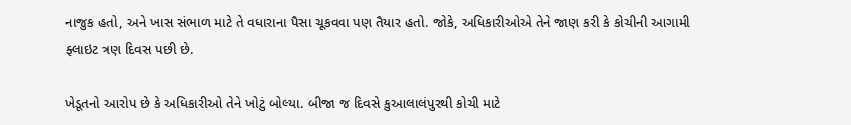નાજુક હતો, અને ખાસ સંભાળ માટે તે વધારાના પૈસા ચૂકવવા પણ તૈયાર હતો. જોકે, અધિકારીઓએ તેને જાણ કરી કે કોચીની આગામી ફ્લાઇટ ત્રણ દિવસ પછી છે.

ખેડૂતનો આરોપ છે કે અધિકારીઓ તેને ખોટું બોલ્યા. બીજા જ દિવસે કુઆલાલંપુરથી કોચી માટે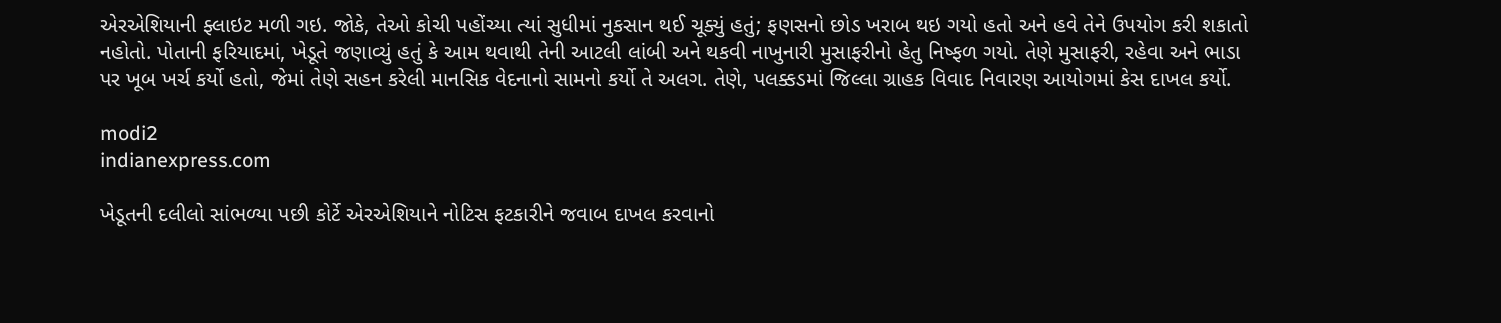એરએશિયાની ફ્લાઇટ મળી ગઇ. જોકે, તેઓ કોચી પહોંચ્યા ત્યાં સુધીમાં નુકસાન થઈ ચૂક્યું હતું; ફણસનો છોડ ખરાબ થઇ ગયો હતો અને હવે તેને ઉપયોગ કરી શકાતો નહોતો. પોતાની ફરિયાદમાં, ખેડૂતે જણાવ્યું હતું કે આમ થવાથી તેની આટલી લાંબી અને થકવી નાખુનારી મુસાફરીનો હેતુ નિષ્ફળ ગયો. તેણે મુસાફરી, રહેવા અને ભાડા પર ખૂબ ખર્ચ કર્યો હતો, જેમાં તેણે સહન કરેલી માનસિક વેદનાનો સામનો કર્યો તે અલગ. તેણે, પલક્કડમાં જિલ્લા ગ્રાહક વિવાદ નિવારણ આયોગમાં કેસ દાખલ કર્યો.

modi2
indianexpress.com

ખેડૂતની દલીલો સાંભળ્યા પછી કોર્ટે એરએશિયાને નોટિસ ફટકારીને જવાબ દાખલ કરવાનો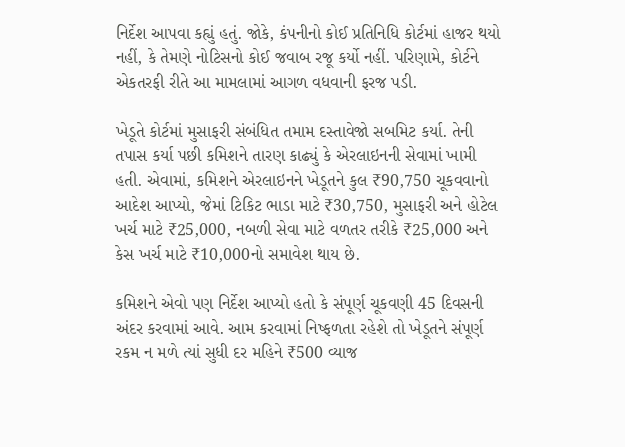નિર્દેશ આપવા કહ્યું હતું. જોકે, કંપનીનો કોઈ પ્રતિનિધિ કોર્ટમાં હાજર થયો નહીં, કે તેમણે નોટિસનો કોઈ જવાબ રજૂ કર્યો નહીં. પરિણામે, કોર્ટને એકતરફી રીતે આ મામલામાં આગળ વધવાની ફરજ પડી.

ખેડૂતે કોર્ટમાં મુસાફરી સંબંધિત તમામ દસ્તાવેજો સબમિટ કર્યા. તેની તપાસ કર્યા પછી કમિશને તારણ કાઢ્યું કે એરલાઇનની સેવામાં ખામી હતી. એવામાં, કમિશને એરલાઇનને ખેડૂતને કુલ ₹90,750 ચૂકવવાનો આદેશ આપ્યો, જેમાં ટિકિટ ભાડા માટે ₹30,750, મુસાફરી અને હોટેલ ખર્ચ માટે ₹25,000, નબળી સેવા માટે વળતર તરીકે ₹25,000 અને કેસ ખર્ચ માટે ₹10,000નો સમાવેશ થાય છે.

કમિશને એવો પણ નિર્દેશ આપ્યો હતો કે સંપૂર્ણ ચૂકવણી 45 દિવસની અંદર કરવામાં આવે. આમ કરવામાં નિષ્ફળતા રહેશે તો ખેડૂતને સંપૂર્ણ રકમ ન મળે ત્યાં સુધી દર મહિને ₹500 વ્યાજ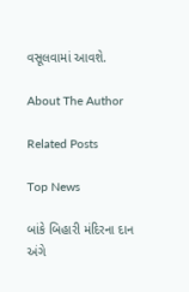વસૂલવામાં આવશે.

About The Author

Related Posts

Top News

બાંકે બિહારી મંદિરના દાન અંગે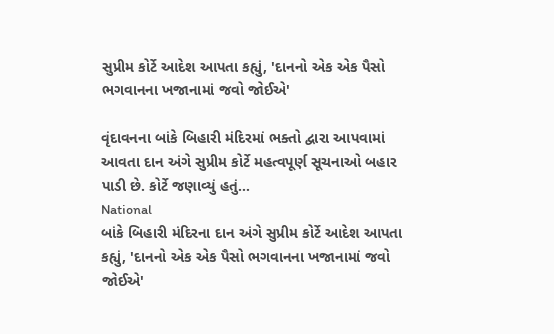સુપ્રીમ કોર્ટે આદેશ આપતા કહ્યું, 'દાનનો એક એક પૈસો ભગવાનના ખજાનામાં જવો જોઈએ'

વૃંદાવનના બાંકે બિહારી મંદિરમાં ભક્તો દ્વારા આપવામાં આવતા દાન અંગે સુપ્રીમ કોર્ટે મહત્વપૂર્ણ સૂચનાઓ બહાર પાડી છે. કોર્ટે જણાવ્યું હતું...
National
બાંકે બિહારી મંદિરના દાન અંગે સુપ્રીમ કોર્ટે આદેશ આપતા કહ્યું, 'દાનનો એક એક પૈસો ભગવાનના ખજાનામાં જવો જોઈએ'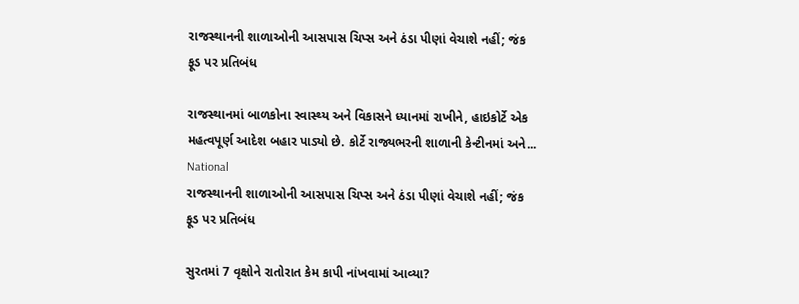રાજસ્થાનની શાળાઓની આસપાસ ચિપ્સ અને ઠંડા પીણાં વેચાશે નહીં; જંક ફૂડ પર પ્રતિબંધ

રાજસ્થાનમાં બાળકોના સ્વાસ્થ્ય અને વિકાસને ધ્યાનમાં રાખીને, હાઇકોર્ટે એક મહત્વપૂર્ણ આદેશ બહાર પાડ્યો છે. કોર્ટે રાજ્યભરની શાળાની કેન્ટીનમાં અને...
National
રાજસ્થાનની શાળાઓની આસપાસ ચિપ્સ અને ઠંડા પીણાં વેચાશે નહીં; જંક ફૂડ પર પ્રતિબંધ

સુરતમાં 7 વૃક્ષોને રાતોરાત કેમ કાપી નાંખવામાં આવ્યા?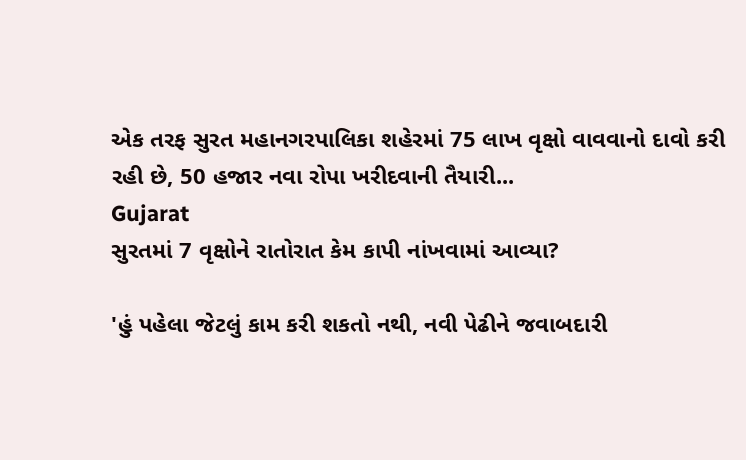એક તરફ સુરત મહાનગરપાલિકા શહેરમાં 75 લાખ વૃક્ષો વાવવાનો દાવો કરી રહી છે, 50 હજાર નવા રોપા ખરીદવાની તૈયારી...
Gujarat
સુરતમાં 7 વૃક્ષોને રાતોરાત કેમ કાપી નાંખવામાં આવ્યા?

'હું પહેલા જેટલું કામ કરી શકતો નથી, નવી પેઢીને જવાબદારી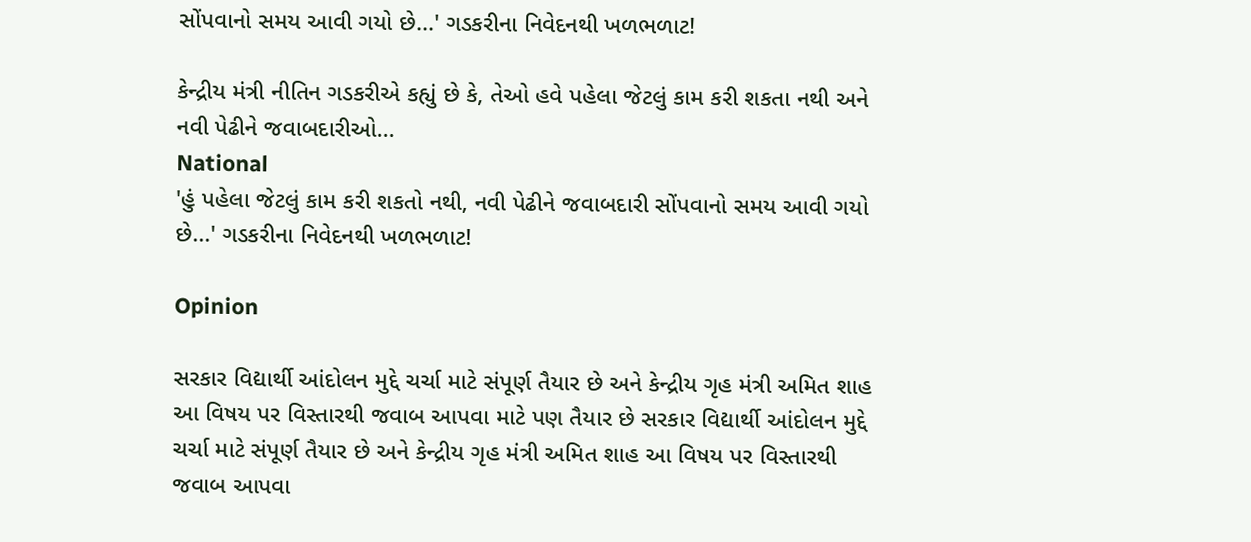સોંપવાનો સમય આવી ગયો છે...' ગડકરીના નિવેદનથી ખળભળાટ!

કેન્દ્રીય મંત્રી નીતિન ગડકરીએ કહ્યું છે કે, તેઓ હવે પહેલા જેટલું કામ કરી શકતા નથી અને નવી પેઢીને જવાબદારીઓ...
National
'હું પહેલા જેટલું કામ કરી શકતો નથી, નવી પેઢીને જવાબદારી સોંપવાનો સમય આવી ગયો છે...' ગડકરીના નિવેદનથી ખળભળાટ!

Opinion

સરકાર વિદ્યાર્થી આંદોલન મુદ્દે ચર્ચા માટે સંપૂર્ણ તૈયાર છે અને કેન્દ્રીય ગૃહ મંત્રી અમિત શાહ આ વિષય પર વિસ્તારથી જવાબ આપવા માટે પણ તૈયાર છે સરકાર વિદ્યાર્થી આંદોલન મુદ્દે ચર્ચા માટે સંપૂર્ણ તૈયાર છે અને કેન્દ્રીય ગૃહ મંત્રી અમિત શાહ આ વિષય પર વિસ્તારથી જવાબ આપવા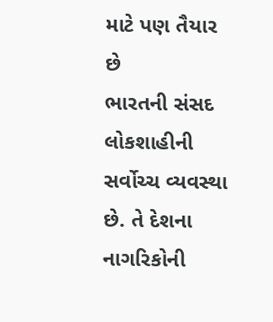માટે પણ તૈયાર છે
ભારતની સંસદ લોકશાહીની સર્વોચ્ચ વ્યવસ્થા છે. તે દેશના નાગરિકોની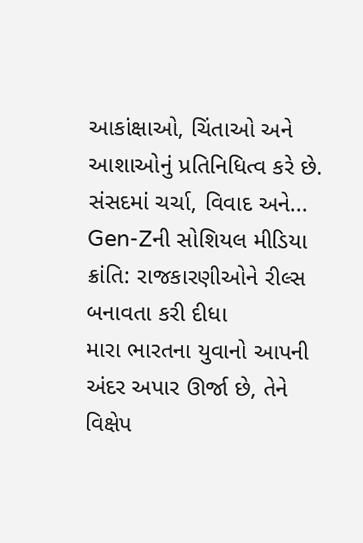આકાંક્ષાઓ, ચિંતાઓ અને આશાઓનું પ્રતિનિધિત્વ કરે છે. સંસદમાં ચર્ચા, વિવાદ અને...
Gen-Zની સોશિયલ મીડિયા ક્રાંતિ: રાજકારણીઓને રીલ્સ બનાવતા કરી દીધા
મારા ભારતના યુવાનો આપની અંદર અપાર ઊર્જા છે, તેને વિક્ષેપ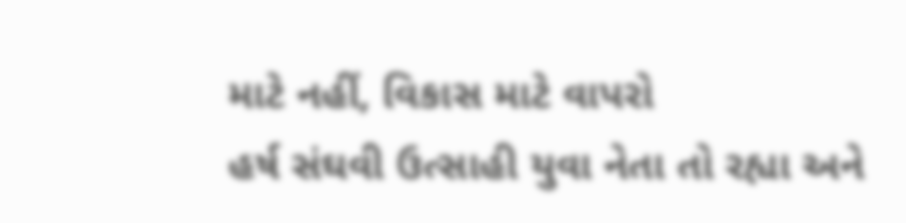માટે નહીં, વિકાસ માટે વાપરો
હર્ષ સંઘવી ઉત્સાહી યુવા નેતા તો રહ્યા અને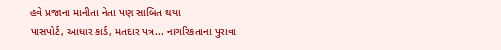હવે પ્રજાના માનીતા નેતા પણ સાબિત થયા
પાસપોર્ટ, આધાર કાર્ડ, મતદાર પત્ર... નાગરિકતાના પુરાવા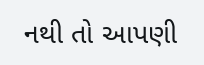નથી તો આપણી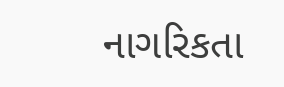નાગરિકતા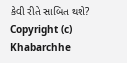કેવી રીતે સાબિત થશે?
Copyright (c) Khabarchhe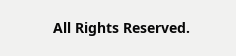All Rights Reserved.